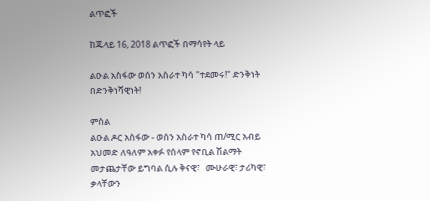ልጥፎች

ከጁላይ 16, 2018 ልጥፎች በማሳየት ላይ

ልዑል አስፋው ወሰን አስራተ ካሳ "ተደመሩ!" ድንቅነት በድንቅነሻዊነት!

ምስል
ልዑል ዶር አስፋው - ወሰን አስራተ ካሳ ጠ/ሚር አብይ አህመድ ለዓለም አቀፉ የሰላም የኖቢል ሽልማት መታጨታቸው ይግባል ሲሉ ቅናዊ፣   ሙሁራዊ፣ ታሪካዊ፣ ቃላቸውን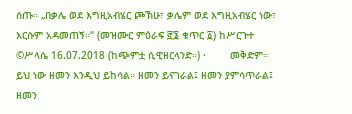ሰጡ። „በቃሌ ወደ እግዚአብሄር ጮኽሁ፣ ቃሌም ወደ እግዚአብሄር ነው፣ እርሱም አዳመጠኝ።“ (መዝሙር ምዕራፍ ፸፮ ቁጥር ፩) ከሥርጉተ ©ሥላሴ 16.07.2018 (ከጭምቷ ሲዊዘርላንድ።) ·        መቅድም። ይህ ነው ዘመን እንዲህ ይከሳል። ዘመን ይናገራል፤ ዘመን ያምሳጥራል፤ ዘመን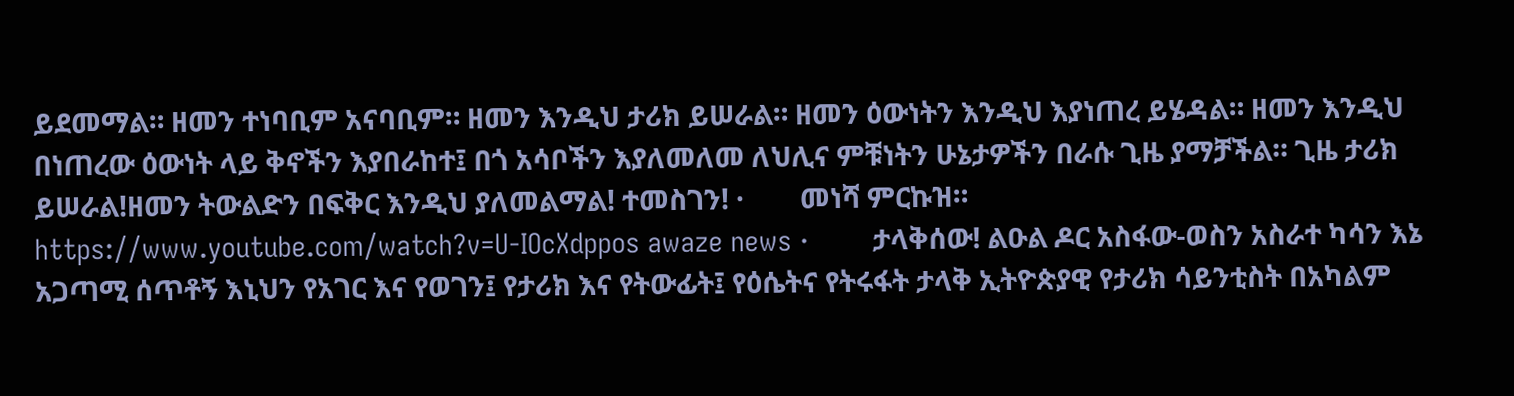ይደመማል። ዘመን ተነባቢም አናባቢም። ዘመን እንዲህ ታሪክ ይሠራል። ዘመን ዕውነትን እንዲህ እያነጠረ ይሄዳል። ዘመን እንዲህ በነጠረው ዕውነት ላይ ቅኖችን እያበራከተ፤ በጎ አሳቦችን እያለመለመ ለህሊና ምቹነትን ሁኔታዎችን በራሱ ጊዜ ያማቻችል። ጊዜ ታሪክ ይሠራል!ዘመን ትውልድን በፍቅር እንዲህ ያለመልማል! ተመስገን! ·        መነሻ ምርኩዝ። https://www.youtube.com/watch?v=U-IOcXdppos awaze news ·        ታላቅሰው! ልዑል ዶር አስፋው-ወስን አስራተ ካሳን እኔ አጋጣሚ ሰጥቶኝ እኒህን የአገር እና የወገን፤ የታሪክ እና የትውፊት፤ የዕሴትና የትሩፋት ታላቅ ኢትዮጵያዊ የታሪክ ሳይንቲስት በአካልም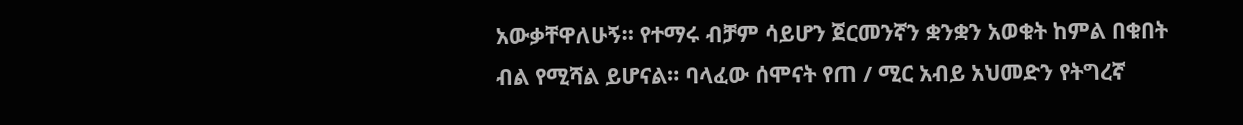አውቃቸዋለሁኝ። የተማሩ ብቻም ሳይሆን ጀርመንኛን ቋንቋን አወቁት ከምል በቁበት ብል የሚሻል ይሆናል። ባላፈው ሰሞናት የጠ / ሚር አብይ አህመድን የትግረኛ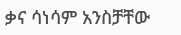ቃና ሳነሳም አንስቻቸው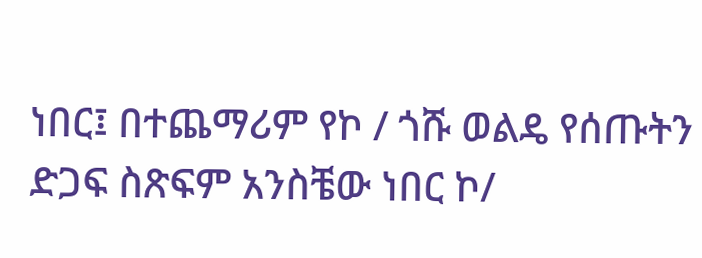ነበር፤ በተጨማሪም የኮ / ጎሹ ወልዴ የሰጡትን ድጋፍ ስጽፍም አንስቼው ነበር ኮ/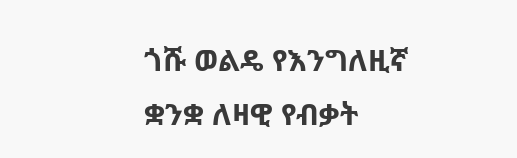ጎሹ ወልዴ የእንግለዚኛ ቋንቋ ለዛዊ የብቃት